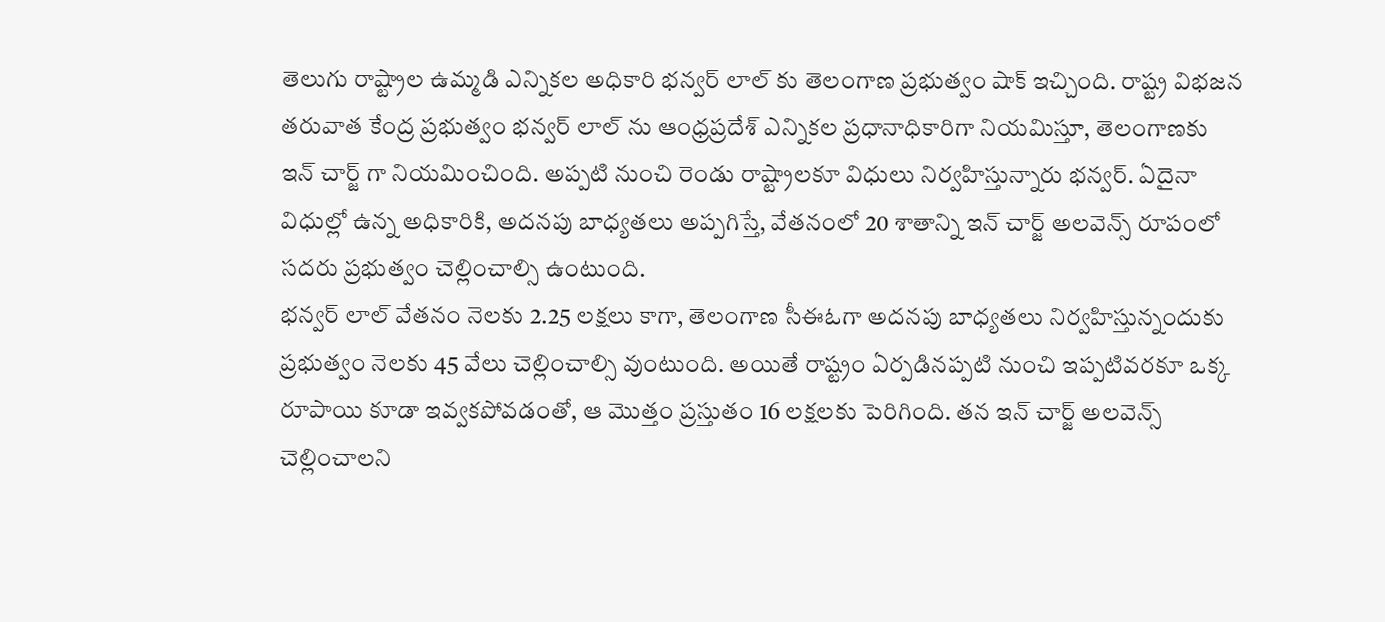తెలుగు రాష్ట్రాల ఉమ్మడి ఎన్నికల అధికారి భన్వర్ లాల్ కు తెలంగాణ ప్రభుత్వం షాక్ ఇచ్చింది. రాష్ట్ర విభజన తరువాత కేంద్ర ప్రభుత్వం భన్వర్ లాల్ ను ఆంధ్రప్రదేశ్ ఎన్నికల ప్రధానాధికారిగా నియమిస్తూ, తెలంగాణకు ఇన్ చార్జ్ గా నియమించింది. అప్పటి నుంచి రెండు రాష్ట్రాలకూ విధులు నిర్వహిస్తున్నారు భన్వర్. ఏదైనా విధుల్లో ఉన్న అధికారికి, అదనపు బాధ్యతలు అప్పగిస్తే, వేతనంలో 20 శాతాన్ని ఇన్ చార్జ్ అలవెన్స్ రూపంలో సదరు ప్రభుత్వం చెల్లించాల్సి ఉంటుంది.
భన్వర్ లాల్ వేతనం నెలకు 2.25 లక్షలు కాగా, తెలంగాణ సీఈఓగా అదనపు బాధ్యతలు నిర్వహిస్తున్నందుకు ప్రభుత్వం నెలకు 45 వేలు చెల్లించాల్సి వుంటుంది. అయితే రాష్ట్రం ఏర్పడినప్పటి నుంచి ఇప్పటివరకూ ఒక్క రూపాయి కూడా ఇవ్వకపోవడంతో, ఆ మొత్తం ప్రస్తుతం 16 లక్షలకు పెరిగింది. తన ఇన్ చార్జ్ అలవెన్స్ చెల్లించాలని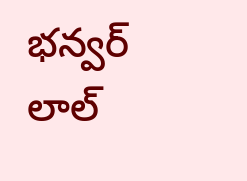భన్వర్ లాల్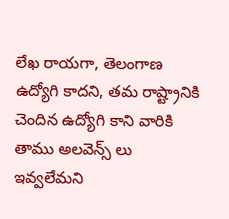లేఖ రాయగా, తెలంగాణ ఉద్యోగి కాదని, తమ రాష్ట్రానికి చెందిన ఉద్యోగి కాని వారికి తాము అలవెన్స్ లు ఇవ్వలేమని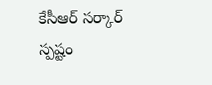కేసీఆర్ సర్కార్ స్పష్టం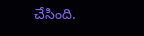చేసింది.